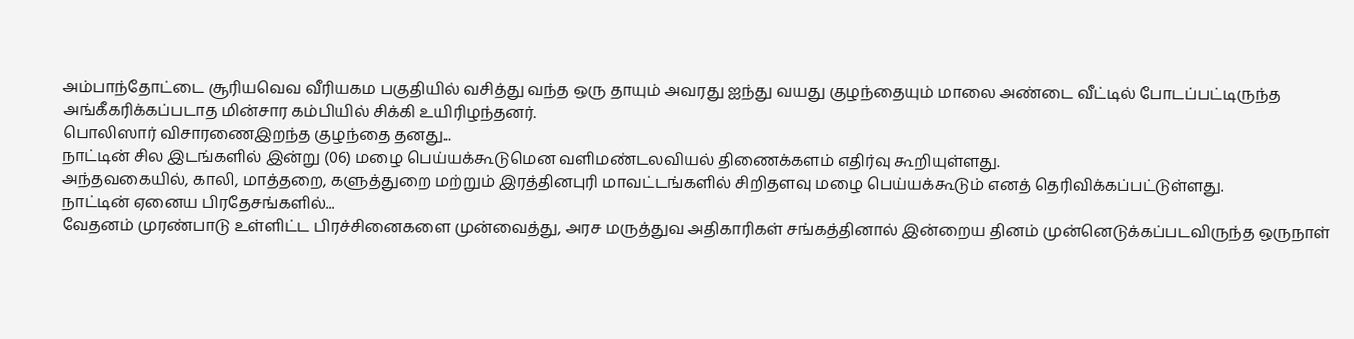அம்பாந்தோட்டை சூரியவெவ வீரியகம பகுதியில் வசித்து வந்த ஒரு தாயும் அவரது ஐந்து வயது குழந்தையும் மாலை அண்டை வீட்டில் போடப்பட்டிருந்த அங்கீகரிக்கப்படாத மின்சார கம்பியில் சிக்கி உயிரிழந்தனர்.
பொலிஸார் விசாரணைஇறந்த குழந்தை தனது...
நாட்டின் சில இடங்களில் இன்று (06) மழை பெய்யக்கூடுமென வளிமண்டலவியல் திணைக்களம் எதிர்வு கூறியுள்ளது.
அந்தவகையில், காலி, மாத்தறை, களுத்துறை மற்றும் இரத்தினபுரி மாவட்டங்களில் சிறிதளவு மழை பெய்யக்கூடும் எனத் தெரிவிக்கப்பட்டுள்ளது.
நாட்டின் ஏனைய பிரதேசங்களில்...
வேதனம் முரண்பாடு உள்ளிட்ட பிரச்சினைகளை முன்வைத்து, அரச மருத்துவ அதிகாரிகள் சங்கத்தினால் இன்றைய தினம் முன்னெடுக்கப்படவிருந்த ஒருநாள்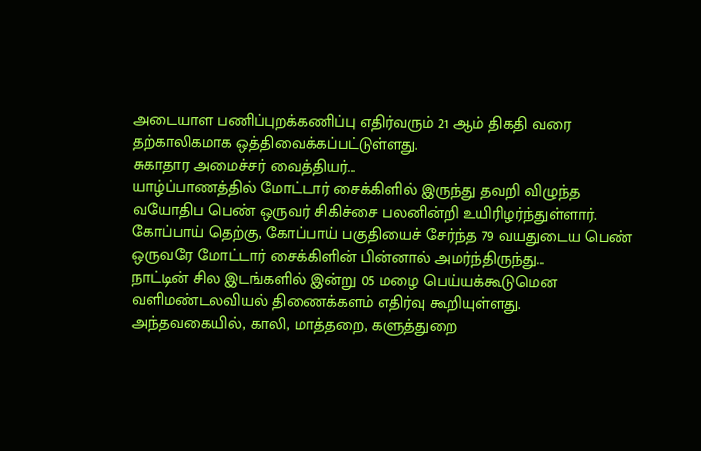அடையாள பணிப்புறக்கணிப்பு எதிர்வரும் 21 ஆம் திகதி வரை தற்காலிகமாக ஒத்திவைக்கப்பட்டுள்ளது.
சுகாதார அமைச்சர் வைத்தியர்...
யாழ்ப்பாணத்தில் மோட்டார் சைக்கிளில் இருந்து தவறி விழுந்த வயோதிப பெண் ஒருவர் சிகிச்சை பலனின்றி உயிரிழர்ந்துள்ளார்.
கோப்பாய் தெற்கு, கோப்பாய் பகுதியைச் சேர்ந்த 79 வயதுடைய பெண் ஒருவரே மோட்டார் சைக்கிளின் பின்னால் அமர்ந்திருந்து...
நாட்டின் சில இடங்களில் இன்று 05 மழை பெய்யக்கூடுமென வளிமண்டலவியல் திணைக்களம் எதிர்வு கூறியுள்ளது.
அந்தவகையில், காலி, மாத்தறை, களுத்துறை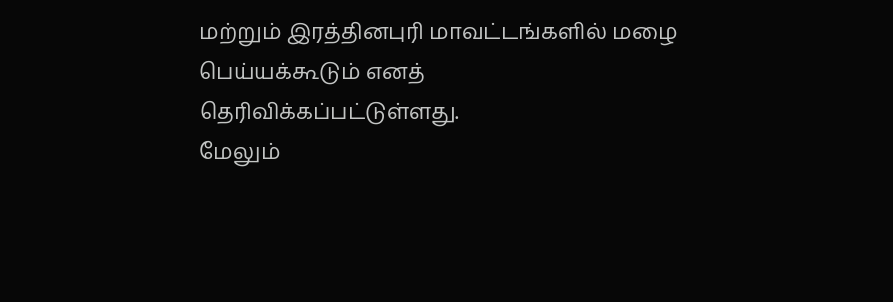மற்றும் இரத்தினபுரி மாவட்டங்களில் மழை பெய்யக்கூடும் எனத் தெரிவிக்கப்பட்டுள்ளது.
மேலும்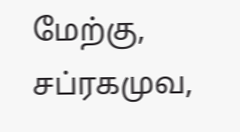மேற்கு, சப்ரகமுவ,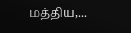மத்திய,...